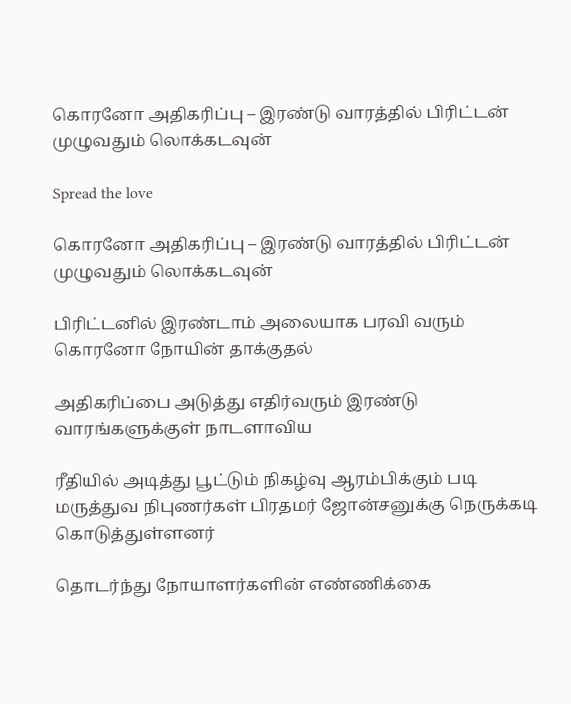கொரனோ அதிகரிப்பு – இரண்டு வாரத்தில் பிரிட்டன் முழுவதும் லொக்கடவுன்

Spread the love

கொரனோ அதிகரிப்பு – இரண்டு வாரத்தில் பிரிட்டன் முழுவதும் லொக்கடவுன்

பிரிட்டனில் இரண்டாம் அலையாக பரவி வரும் கொரனோ நோயின் தாக்குதல்

அதிகரிப்பை அடுத்து எதிர்வரும் இரண்டு வாரங்களுக்குள் நாடளாவிய

ரீதியில் அடித்து பூட்டும் நிகழ்வு ஆரம்பிக்கும் படி மருத்துவ நிபுணர்கள் பிரதமர் ஜோன்சனுக்கு நெருக்கடி கொடுத்துள்ளனர்

தொடர்ந்து நோயாளர்களின் எண்ணிக்கை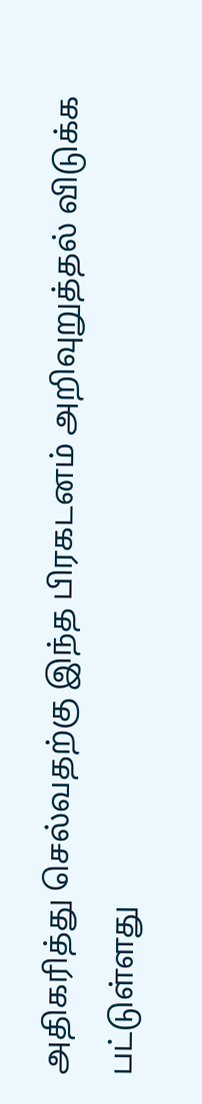அதிகரித்து செல்வதற்கு இந்த பிரகடனம் அறிவுறுத்தல் விடுக்க பட்டுள்ளது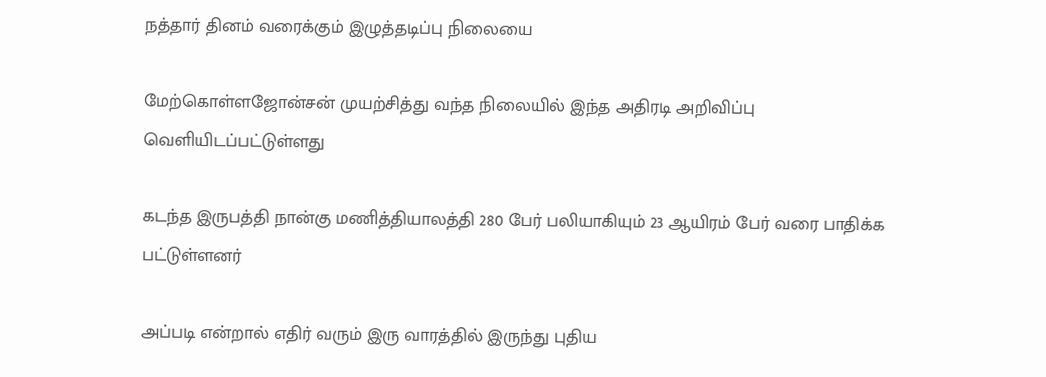நத்தார் தினம் வரைக்கும் இழுத்தடிப்பு நிலையை

மேற்கொள்ளஜோன்சன் முயற்சித்து வந்த நிலையில் இந்த அதிரடி அறிவிப்பு வெளியிடப்பட்டுள்ளது

கடந்த இருபத்தி நான்கு மணித்தியாலத்தி 280 பேர் பலியாகியும் 23 ஆயிரம் பேர் வரை பாதிக்க பட்டுள்ளனர்

அப்படி என்றால் எதிர் வரும் இரு வாரத்தில் இருந்து புதிய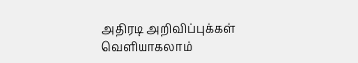அதிரடி அறிவிப்புக்கள் வெளியாகலாம்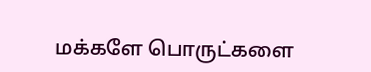மக்களே பொருட்களை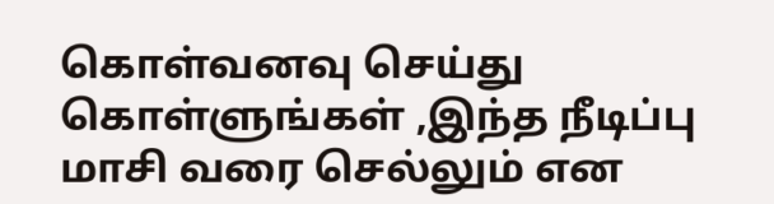கொள்வனவு செய்து கொள்ளுங்கள் ,இந்த நீடிப்பு மாசி வரை செல்லும் என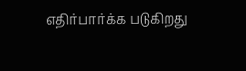எதிர்பார்க்க படுகிறது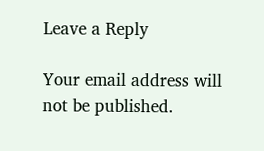Leave a Reply

Your email address will not be published.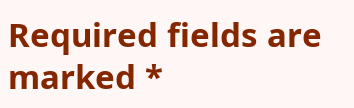Required fields are marked *